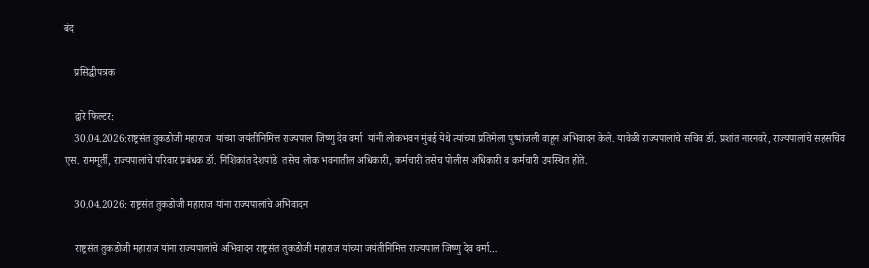बंद

    प्रसिद्धीपत्रक

    द्वारे फिल्टर:
    30.04.2026:राष्ट्रसंत तुकडोजी महाराज  यांच्या जयंतीनिमित्त राज्यपाल जिष्णु देव वर्मा  यांनी लोकभवन मुंबई येथे त्यांच्या प्रतिमेला पुष्पांजली वाहून अभिवादन केले. यावेळी राज्यपालांचे सचिव डॉ. प्रशांत नारनवरे, राज्यपालांचे सहसचिव एस. राममूर्ती, राज्यपालांचे परिवार प्रबंधक डॉ. निशिकांत देशपांडे  तसेच लोक भवनातील अधिकारी, कर्मचारी तसेच पोलीस अधिकारी व कर्मचारी उपस्थित होते.

    30.04.2026: राष्ट्रसंत तुकडोजी महाराज यांना राज्यपालांचे अभिवादन

    राष्ट्रसंत तुकडोजी महाराज यांना राज्यपालांचे अभिवादन राष्ट्रसंत तुकडोजी महाराज यांच्या जयंतीनिमित्त राज्यपाल जिष्णु देव वर्मा…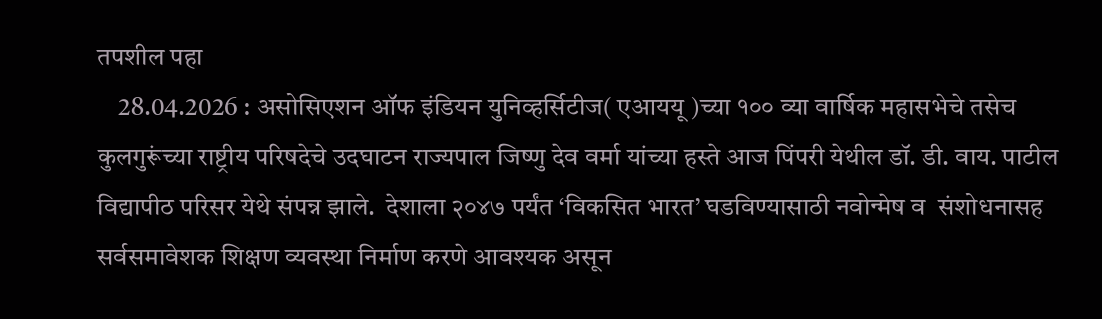तपशील पहा
    28.04.2026 : असोसिएशन ऑफ इंडियन युनिव्हर्सिटीज( एआययू )च्या १०० व्या वार्षिक महासभेचे तसेच कुलगुरूंच्या राष्ट्रीय परिषदेचे उदघाटन राज्यपाल जिष्णु देव वर्मा यांच्या हस्ते आज पिंपरी येथील डॉ. डी. वाय. पाटील विद्यापीठ परिसर येथे संपन्न झाले.  देशाला २०४७ पर्यंत ‘विकसित भारत’ घडविण्यासाठी नवोन्मेष व  संशोधनासह सर्वसमावेशक शिक्षण व्यवस्था निर्माण करणे आवश्यक असून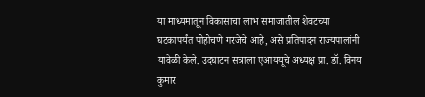या माध्यमातून विकासाचा लाभ समाजातील शेवटच्या घटकापर्यंत पोहोचणे गरजेचे आहे, असे प्रतिपादन राज्यपालांनी यावेळी केले. उदघाटन सत्राला एआययूचे अध्यक्ष प्रा. डॉ. विनय कुमार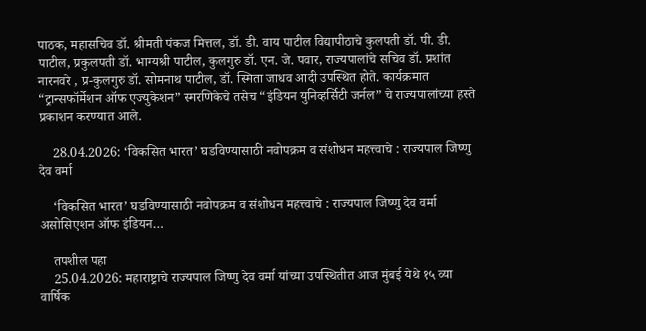पाठक, महासचिव डॉ. श्रीमती पंकज मित्तल, डॉ. डी. वाय पाटील विद्यापीठाचे कुलपती डॉ. पी. डी. पाटील, प्रकुलपती डॉ. भाग्यश्री पाटील, कुलगुरु डॉ. एन. जे. पवार, राज्यपालांचे सचिव डॉ. प्रशांत नारनवरे , प्र-कुलगुरु डॉ. सोमनाथ पाटील, डॉ. स्मिता जाधव आदी उपस्थित होते. कार्यक्रमात “ट्रान्सफॉर्मेशन ऑफ एज्युकेशन” स्मरणिकेचे तसेच “इंडियन युनिव्हर्सिटी जर्नल” चे राज्यपालांच्या हस्ते प्रकाशन करण्यात आले.

    28.04.2026: ‘विकसित भारत’ घडविण्यासाठी नवोपक्रम व संशोधन महत्त्वाचे : राज्यपाल जिष्णु देव वर्मा

    ‘विकसित भारत’ घडविण्यासाठी नवोपक्रम व संशोधन महत्त्वाचे : राज्यपाल जिष्णु देव वर्मा असोसिएशन ऑफ इंडियन…

    तपशील पहा
    25.04.2026: महाराष्ट्राचे राज्यपाल जिष्णु देव वर्मा यांच्या उपस्थितीत आज मुंबई येथे १५ व्या वार्षिक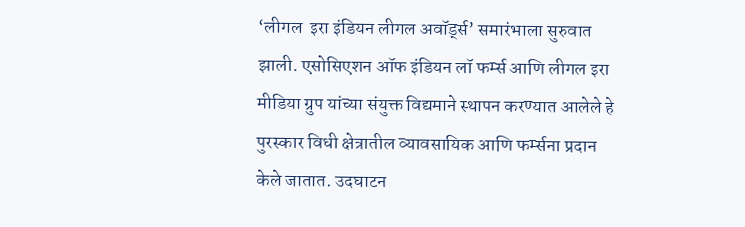‘लीगल  इरा इंडियन लीगल अवॉर्ड्स’ समारंभाला सुरुवात झाली. एसोसिएशन ऑफ इंडियन लॉ फर्म्स आणि लीगल इरा मीडिया ग्रुप यांच्या संयुक्त विद्यमाने स्थापन करण्यात आलेले हे पुरस्कार विधी क्षेत्रातील व्यावसायिक आणि फर्म्सना प्रदान केले जातात. उदघाटन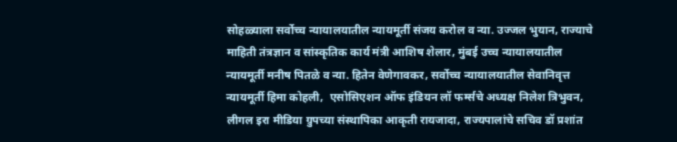सोहळ्याला सर्वोच्च न्यायालयातील न्यायमूर्ती संजय करोल व न्या. उज्जल भुयान, राज्याचे माहिती तंत्रज्ञान व सांस्कृतिक कार्य मंत्री आशिष शेलार, मुंबई उच्च न्यायालयातील न्यायमूर्ती मनीष पितळे व न्या. हितेन वेणेगावकर, सर्वोच्च न्यायालयातील सेवानिवृत्त न्यायमूर्ती हिमा कोहली,  एसोसिएशन ऑफ इंडियन लॉ फर्म्सचे अध्यक्ष निलेश त्रिभुवन,  लीगल इरा मीडिया ग्रुपच्या संस्थापिका आकृती रायजादा, राज्यपालांचे सचिव डॉ प्रशांत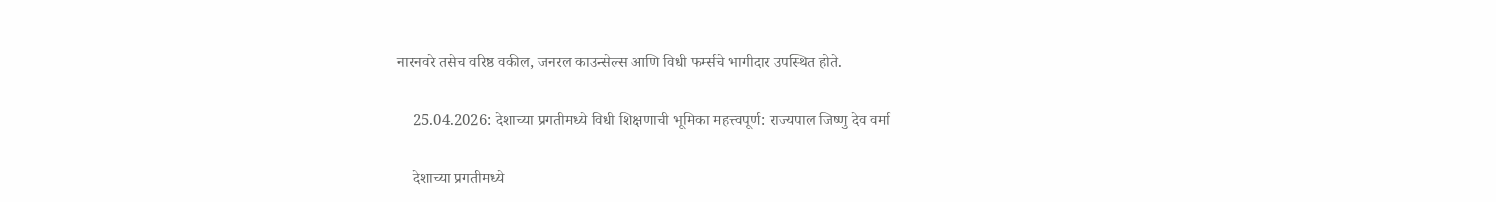नारनवरे तसेच वरिष्ठ वकील, जनरल काउन्सेल्स आणि विधी फर्म्सचे भागीदार उपस्थित होते.

    25.04.2026: देशाच्या प्रगतीमध्ये विधी शिक्षणाची भूमिका महत्त्वपूर्ण: राज्यपाल जिष्णु देव वर्मा

    देशाच्या प्रगतीमध्ये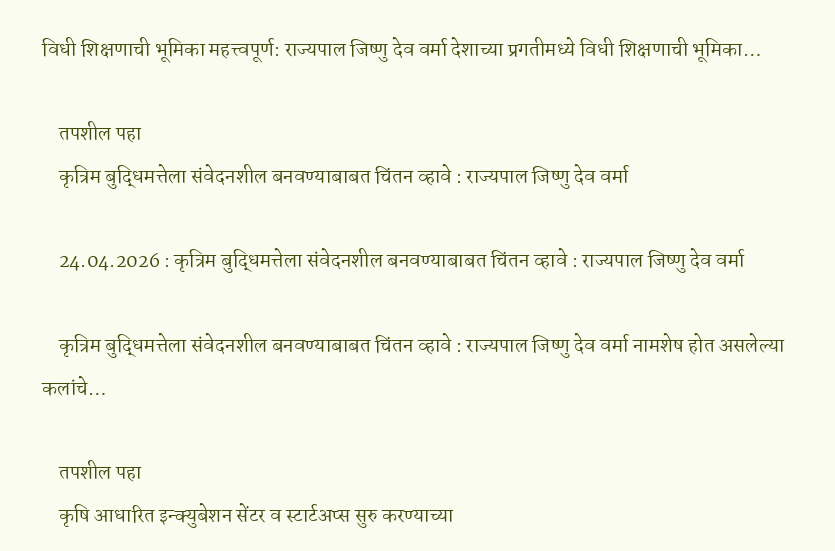विधी शिक्षणाची भूमिका महत्त्वपूर्ण: राज्यपाल जिष्णु देव वर्मा देशाच्या प्रगतीमध्ये विधी शिक्षणाची भूमिका…

    तपशील पहा
    कृत्रिम बुद्धिमत्तेला संवेदनशील बनवण्याबाबत चिंतन व्हावे : राज्यपाल जिष्णु देव वर्मा

    24.04.2026 : कृत्रिम बुद्धिमत्तेला संवेदनशील बनवण्याबाबत चिंतन व्हावे : राज्यपाल जिष्णु देव वर्मा

    कृत्रिम बुद्धिमत्तेला संवेदनशील बनवण्याबाबत चिंतन व्हावे : राज्यपाल जिष्णु देव वर्मा नामशेष होत असलेल्या कलांचे…

    तपशील पहा
    कृषि आधारित इन्क्युबेशन सेंटर व स्टार्टअप्स सुरु करण्याच्या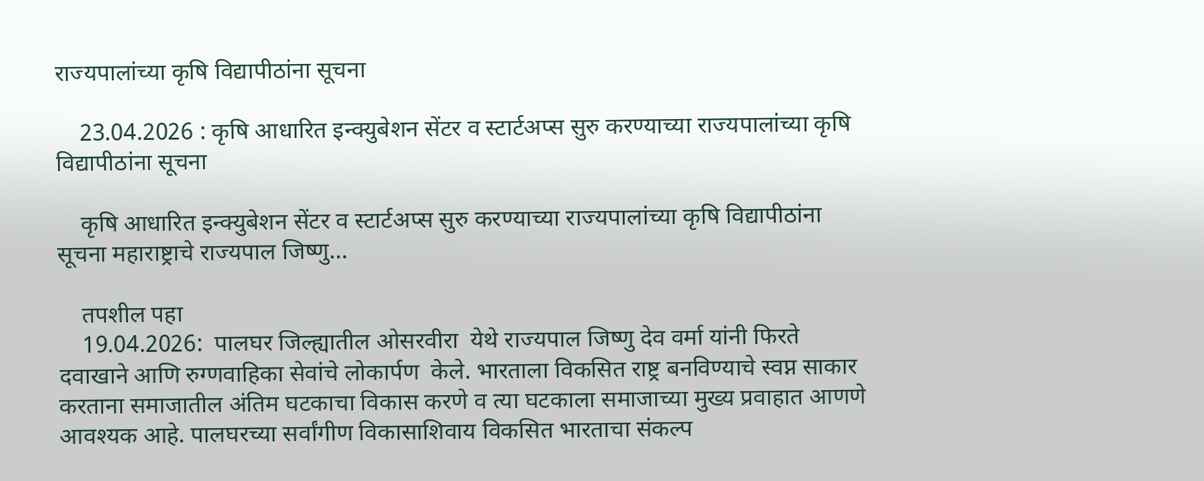राज्यपालांच्या कृषि विद्यापीठांना सूचना

    23.04.2026 : कृषि आधारित इन्क्युबेशन सेंटर व स्टार्टअप्स सुरु करण्याच्या राज्यपालांच्या कृषि विद्यापीठांना सूचना

    कृषि आधारित इन्क्युबेशन सेंटर व स्टार्टअप्स सुरु करण्याच्या राज्यपालांच्या कृषि विद्यापीठांना सूचना महाराष्ट्राचे राज्यपाल जिष्णु…

    तपशील पहा
    19.04.2026:  पालघर जिल्ह्यातील ओसरवीरा  येथे राज्यपाल जिष्णु देव वर्मा यांनी फिरते दवाखाने आणि रुग्णवाहिका सेवांचे लोकार्पण  केले. भारताला विकसित राष्ट्र बनविण्याचे स्वप्न साकार करताना समाजातील अंतिम घटकाचा विकास करणे व त्या घटकाला समाजाच्या मुख्य प्रवाहात आणणे आवश्यक आहे. पालघरच्या सर्वांगीण विकासाशिवाय विकसित भारताचा संकल्प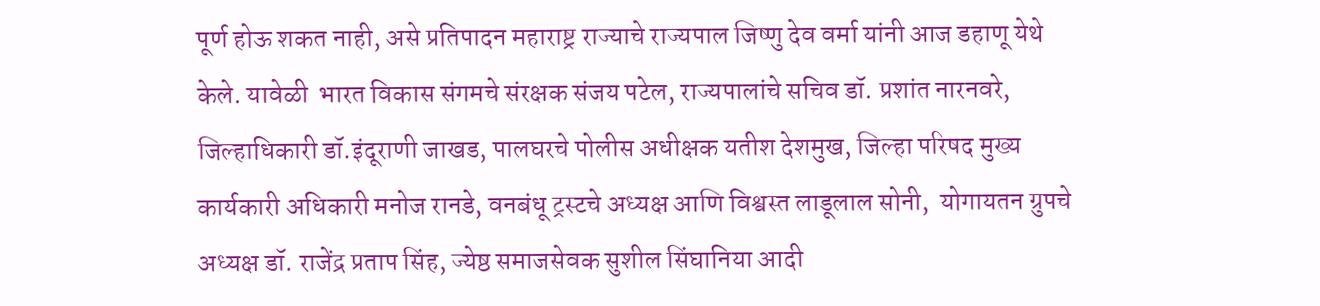पूर्ण होऊ शकत नाही, असे प्रतिपादन महाराष्ट्र राज्याचे राज्यपाल जिष्णु देव वर्मा यांनी आज डहाणू येथे केले. यावेळी  भारत विकास संगमचे संरक्षक संजय पटेल, राज्यपालांचे सचिव डॉ. प्रशांत नारनवरे, जिल्हाधिकारी डॉ.इंदूराणी जाखड, पालघरचे पोलीस अधीक्षक यतीश देशमुख, जिल्हा परिषद मुख्य कार्यकारी अधिकारी मनोज रानडे, वनबंधू ट्रस्टचे अध्यक्ष आणि विश्वस्त लाडूलाल सोनी,  योगायतन ग्रुपचे अध्यक्ष डॉ. राजेंद्र प्रताप सिंह, ज्येष्ठ समाजसेवक सुशील सिंघानिया आदी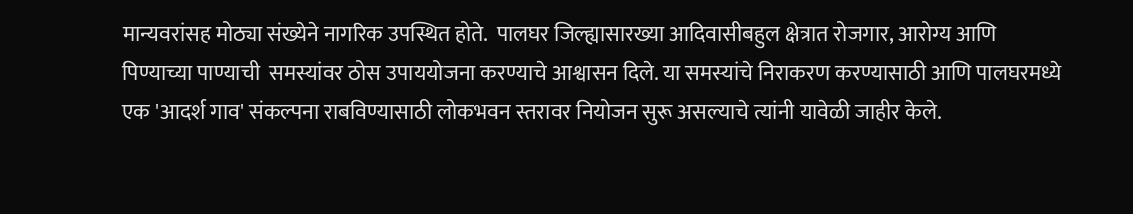मान्यवरांसह मोठ्या संख्येने नागरिक उपस्थित होते.  पालघर जिल्ह्यासारख्या आदिवासीबहुल क्षेत्रात रोजगार, आरोग्य आणि पिण्याच्या पाण्याची  समस्यांवर ठोस उपाययोजना करण्याचे आश्वासन दिले. या समस्यांचे निराकरण करण्यासाठी आणि पालघरमध्ये एक 'आदर्श गाव' संकल्पना राबविण्यासाठी लोकभवन स्तरावर नियोजन सुरू असल्याचे त्यांनी यावेळी जाहीर केले.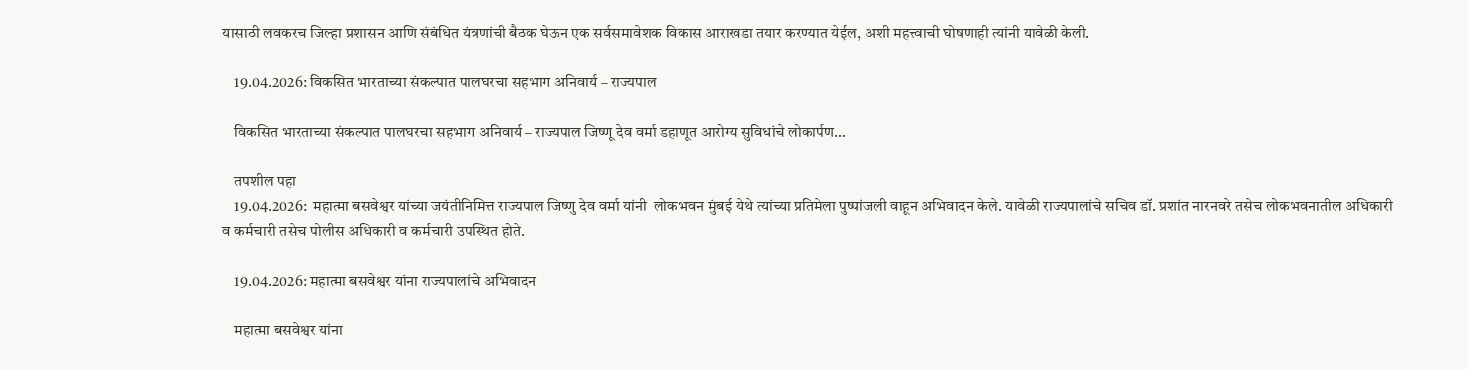यासाठी लवकरच जिल्हा प्रशासन आणि संबंधित यंत्रणांची बैठक घेऊन एक सर्वसमावेशक विकास आराखडा तयार करण्यात येईल, अशी महत्त्वाची घोषणाही त्यांनी यावेळी केली.

    19.04.2026: विकसित भारताच्या संकल्पात पालघरचा सहभाग अनिवार्य – राज्यपाल

    विकसित भारताच्या संकल्पात पालघरचा सहभाग अनिवार्य – राज्यपाल जिष्णू देव वर्मा डहाणूत आरोग्य सुविधांचे लोकार्पण…

    तपशील पहा
    19.04.2026:  महात्मा बसवेश्वर यांच्या जयंतीनिमित्त राज्यपाल जिष्णु देव वर्मा यांनी  लोकभवन मुंबई येथे त्यांच्या प्रतिमेला पुष्पांजली वाहून अभिवादन केले. यावेळी राज्यपालांचे सचिव डॉ. प्रशांत नारनवरे तसेच लोकभवनातील अधिकारी व कर्मचारी तसेच पोलीस अधिकारी व कर्मचारी उपस्थित होते.

    19.04.2026: महात्मा बसवेश्वर यांना राज्यपालांचे अभिवादन

    महात्मा बसवेश्वर यांना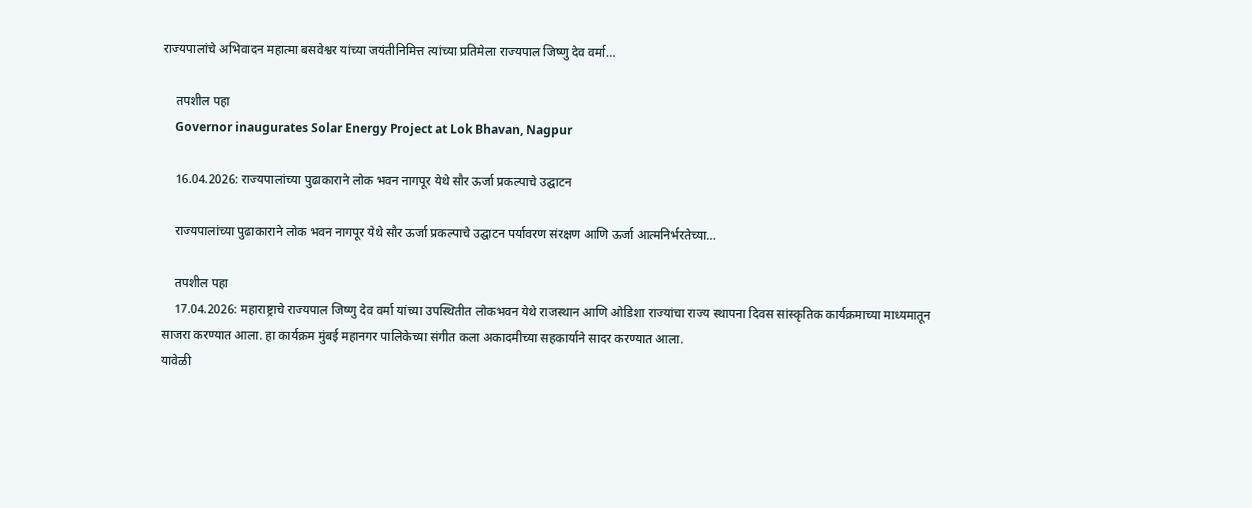राज्यपालांचे अभिवादन महात्मा बसवेश्वर यांच्या जयंतीनिमित्त त्यांच्या प्रतिमेला राज्यपाल जिष्णु देव वर्मा…

    तपशील पहा
    Governor inaugurates Solar Energy Project at Lok Bhavan, Nagpur

    16.04.2026: राज्यपालांच्या पुढाकाराने लोक भवन नागपूर येथे सौर ऊर्जा प्रकल्पाचे उद्घाटन

    राज्यपालांच्या पुढाकाराने लोक भवन नागपूर येथे सौर ऊर्जा प्रकल्पाचे उद्घाटन पर्यावरण संरक्षण आणि ऊर्जा आत्मनिर्भरतेच्या…

    तपशील पहा
    17.04.2026: महाराष्ट्राचे राज्यपाल जिष्णु देव वर्मा यांच्या उपस्थितीत लोकभवन येथे राजस्थान आणि ओडिशा राज्यांचा राज्य स्थापना दिवस सांस्कृतिक कार्यक्रमाच्या माध्यमातून साजरा करण्यात आला. हा कार्यक्रम मुंबई महानगर पालिकेच्या संगीत कला अकादमीच्या सहकार्याने सादर करण्यात आला.
यावेळी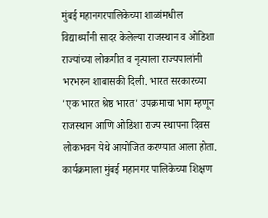मुंबई महानगरपालिकेच्या शाळांमधील विद्यार्थ्यांनी सादर केलेल्या राजस्थान व ओडिशा राज्यांच्या लोकगीत व नृत्याला राज्यपालांनी भरभरुन शाबासकी दिली. भारत सरकारच्या 'एक भारत श्रेष्ठ भारत' उपक्रमाचा भाग म्हणून राजस्थान आणि ओडिशा राज्य स्थापना दिवस लोकभवन येथे आयोजित करण्यात आला होता. कार्यक्रमाला मुंबई महानगर पालिकेच्या शिक्षण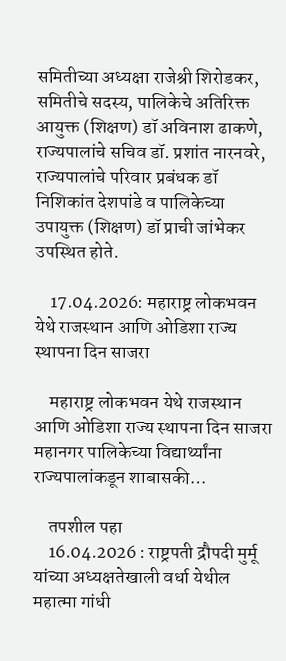समितीच्या अध्यक्षा राजेश्री शिरोडकर, समितीचे सदस्य, पालिकेचे अतिरिक्त आयुक्त (शिक्षण) डॉ अविनाश ढाकणे, राज्यपालांचे सचिव डॉ. प्रशांत नारनवरे, राज्यपालांचे परिवार प्रबंधक डॉ निशिकांत देशपांडे व पालिकेच्या उपायुक्त (शिक्षण) डॉ प्राची जांभेकर उपस्थित होते.

    17.04.2026: महाराष्ट्र लोकभवन येथे राजस्थान आणि ओडिशा राज्य स्थापना दिन साजरा

    महाराष्ट्र लोकभवन येथे राजस्थान आणि ओडिशा राज्य स्थापना दिन साजरा महानगर पालिकेच्या विद्यार्थ्यांना राज्यपालांकडून शाबासकी…

    तपशील पहा
    16.04.2026 : राष्ट्रपती द्रौपदी मुर्मू यांच्या अध्यक्षतेखाली वर्धा येथील महात्मा गांधी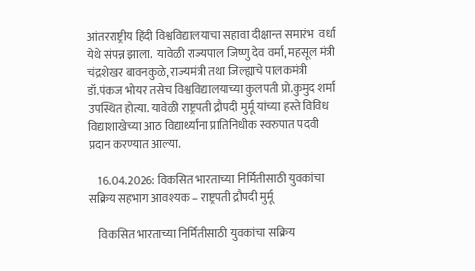आंतरराष्ट्रीय हिंदी विश्वविद्यालयाचा सहावा दीक्षान्त समारंभ  वर्धा येथे संपन्न झाला.  यावेळी राज्यपाल जिष्णु देव वर्मा, महसूल मंत्री चंद्रशेखर बावनकुळे, राज्यमंत्री तथा जिल्ह्याचे पालकमंत्री डॉ.पंकज भोयर तसेच विश्वविद्यालयाच्या कुलपती प्रो.कुमुद शर्मा उपस्थित होत्या. यावेळी राष्ट्रपती द्रौपदी मुर्मू यांच्या हस्ते विविध विद्याशाखेच्या आठ विद्यार्थ्यांना प्रातिनिधीक स्वरुपात पदवी प्रदान करण्यात आल्या.

    16.04.2026: विकसित भारताच्या निर्मितीसाठी युवकांचा सक्रिय सहभाग आवश्यक – राष्ट्रपती द्रौपदी मुर्मू

    विकसित भारताच्या निर्मितीसाठी युवकांचा सक्रिय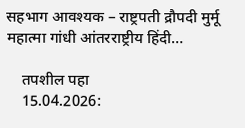सहभाग आवश्यक – राष्ट्रपती द्रौपदी मुर्मू महात्मा गांधी आंतरराष्ट्रीय हिंदी…

    तपशील पहा
    15.04.2026: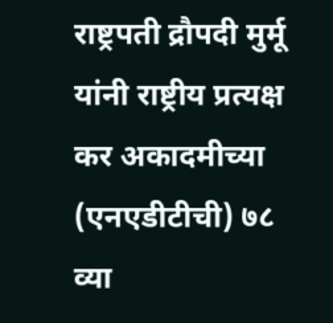राष्ट्रपती द्रौपदी मुर्मू यांनी राष्ट्रीय प्रत्यक्ष कर अकादमीच्या (एनएडीटीची) ७८ व्या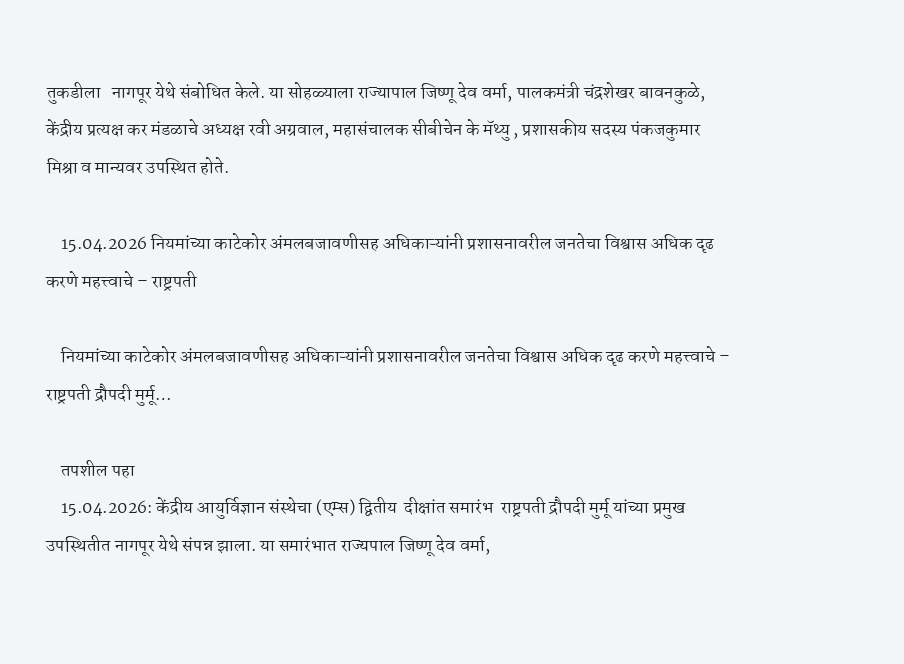तुकडीला   नागपूर येथे संबोधित केले. या सोहळ्याला राज्यापाल जिष्णू देव वर्मा, पालकमंत्री चंद्रशेखर बावनकुळे, केंद्रीय प्रत्यक्ष कर मंडळाचे अध्यक्ष रवी अग्रवाल, महासंचालक सीबीचेन के मॅथ्यु , प्रशासकीय सदस्य पंकजकुमार मिश्रा व मान्यवर उपस्थित होते.

    15.04.2026 नियमांच्या काटेकोर अंमलबजावणीसह अधिकाऱ्यांनी प्रशासनावरील जनतेचा विश्वास अधिक दृढ करणे महत्त्वाचे – राष्ट्रपती

    नियमांच्या काटेकोर अंमलबजावणीसह अधिकाऱ्यांनी प्रशासनावरील जनतेचा विश्वास अधिक दृढ करणे महत्त्वाचे – राष्ट्रपती द्रौपदी मुर्मू…

    तपशील पहा
    15.04.2026: केंद्रीय आयुर्विज्ञान संस्थेचा (एम्स) द्वितीय  दीक्षांत समारंभ  राष्ट्रपती द्रौपदी मुर्मू यांच्या प्रमुख उपस्थितीत नागपूर येथे संपन्न झाला. या समारंभात राज्यपाल जिष्णू देव वर्मा,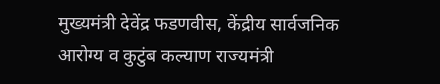मुख्यमंत्री देवेंद्र फडणवीस, केंद्रीय सार्वजनिक आरोग्य व कुटुंब कल्याण राज्यमंत्री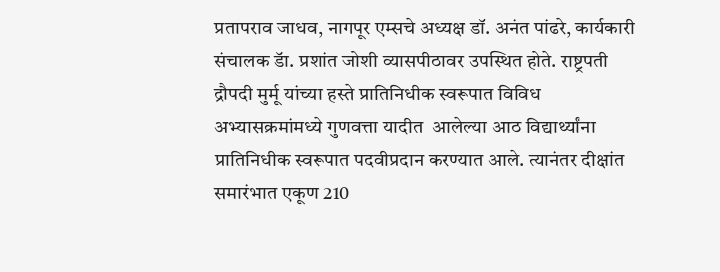प्रतापराव जाधव, नागपूर एम्सचे अध्यक्ष डॉ. अनंत पांढरे, कार्यकारी संचालक डॅा. प्रशांत जोशी व्यासपीठावर उपस्थित होते. राष्ट्रपती द्रौपदी मुर्मू यांच्या हस्ते प्रातिनिधीक स्वरूपात विविध अभ्यासक्रमांमध्ये गुणवत्ता यादीत  आलेल्या आठ विद्यार्थ्यांना प्रातिनिधीक स्वरूपात पदवीप्रदान करण्यात आले. त्यानंतर दीक्षांत समारंभात एकूण 210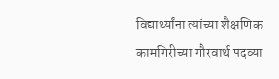विद्यार्थ्यांना त्यांच्या शैक्षणिक कामगिरीच्या गौरवार्थ पदव्या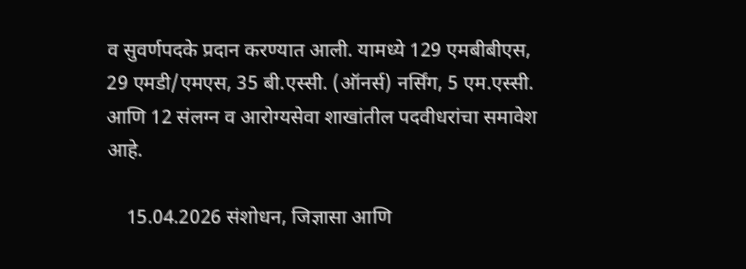व सुवर्णपदके प्रदान करण्यात आली. यामध्ये 129 एमबीबीएस, 29 एमडी/एमएस, 35 बी.एस्सी. (ऑनर्स) नर्सिंग, 5 एम.एस्सी. आणि 12 संलग्न व आरोग्यसेवा शाखांतील पदवीधरांचा समावेश आहे.

    15.04.2026 संशोधन, जिज्ञासा आणि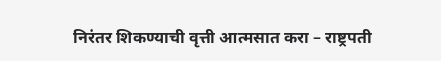निरंतर शिकण्याची वृत्ती आत्मसात करा – राष्ट्रपती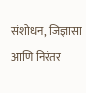संशोधन, जिज्ञासा आणि निरंतर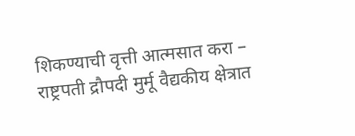शिकण्याची वृत्ती आत्मसात करा – राष्ट्रपती द्रौपदी मुर्मू वैद्यकीय क्षेत्रात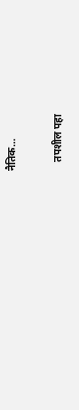नैतिक…

    तपशील पहा